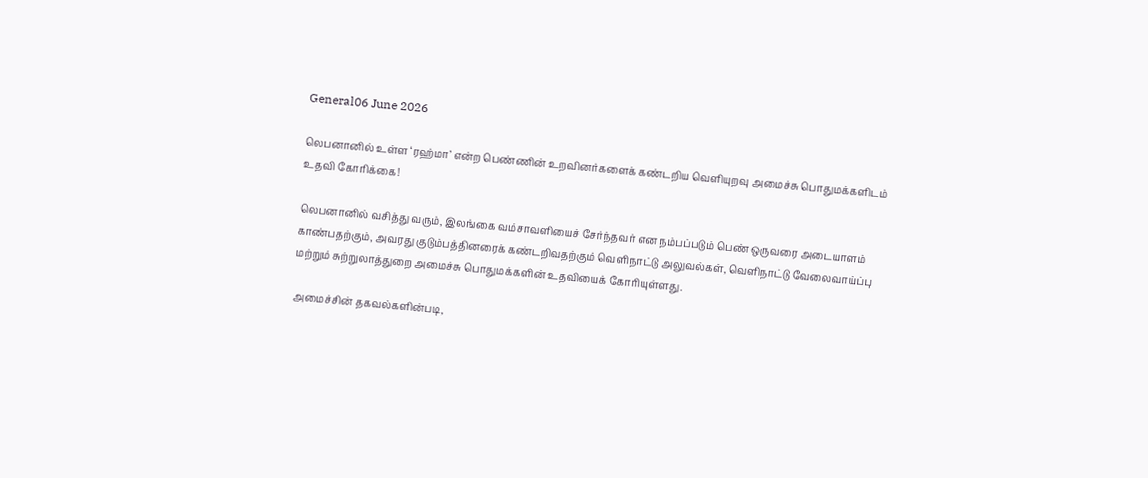General06 June 2026

லெபனானில் உள்ள ‘ரஹ்மா’ என்ற பெண்ணின் உறவினர்களைக் கண்டறிய வெளியுறவு அமைச்சு பொதுமக்களிடம் உதவி கோரிக்கை!

லெபனானில் வசித்து வரும், இலங்கை வம்சாவளியைச் சேர்ந்தவர் என நம்பப்படும் பெண் ஒருவரை அடையாளம் காண்பதற்கும், அவரது குடும்பத்தினரைக் கண்டறிவதற்கும் வெளிநாட்டு அலுவல்கள், வெளிநாட்டு வேலைவாய்ப்பு மற்றும் சுற்றுலாத்துறை அமைச்சு பொதுமக்களின் உதவியைக் கோரியுள்ளது.

அமைச்சின் தகவல்களின்படி,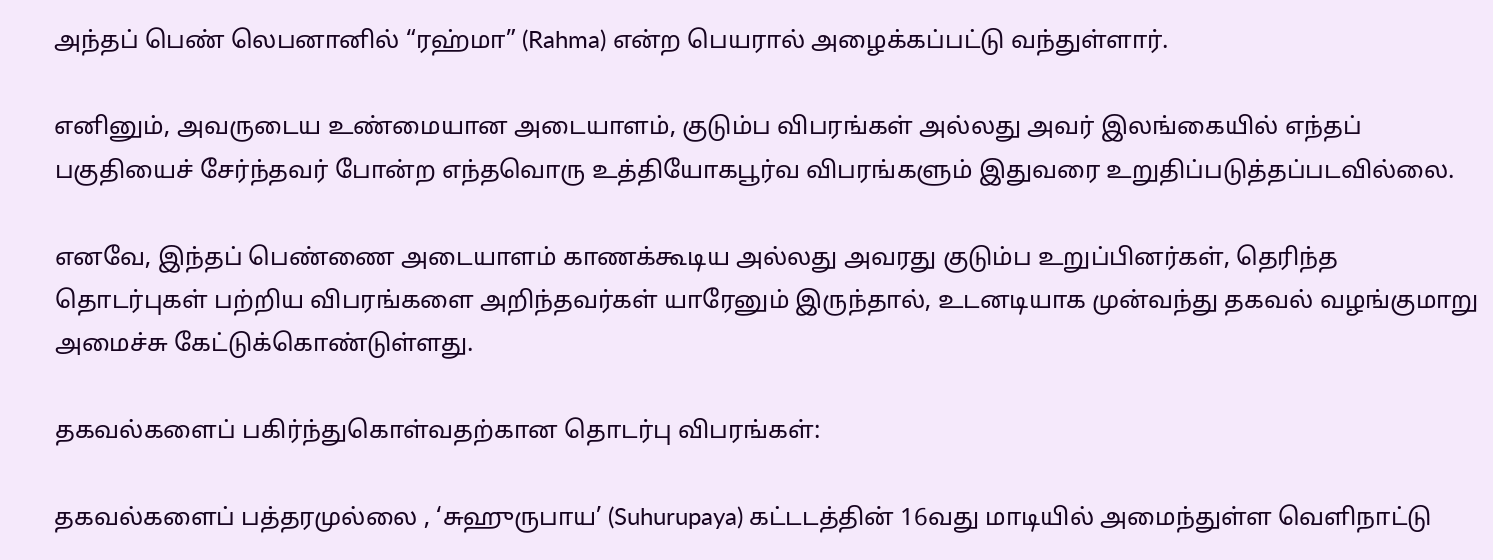அந்தப் பெண் லெபனானில் “ரஹ்மா” (Rahma) என்ற பெயரால் அழைக்கப்பட்டு வந்துள்ளார்.

எனினும், அவருடைய உண்மையான அடையாளம், குடும்ப விபரங்கள் அல்லது அவர் இலங்கையில் எந்தப் பகுதியைச் சேர்ந்தவர் போன்ற எந்தவொரு உத்தியோகபூர்வ விபரங்களும் இதுவரை உறுதிப்படுத்தப்படவில்லை.

எனவே, இந்தப் பெண்ணை அடையாளம் காணக்கூடிய அல்லது அவரது குடும்ப உறுப்பினர்கள், தெரிந்த தொடர்புகள் பற்றிய விபரங்களை அறிந்தவர்கள் யாரேனும் இருந்தால், உடனடியாக முன்வந்து தகவல் வழங்குமாறு அமைச்சு கேட்டுக்கொண்டுள்ளது.

தகவல்களைப் பகிர்ந்துகொள்வதற்கான தொடர்பு விபரங்கள்:

தகவல்களைப் பத்தரமுல்லை , ‘சுஹுருபாய’ (Suhurupaya) கட்டடத்தின் 16வது மாடியில் அமைந்துள்ள வெளிநாட்டு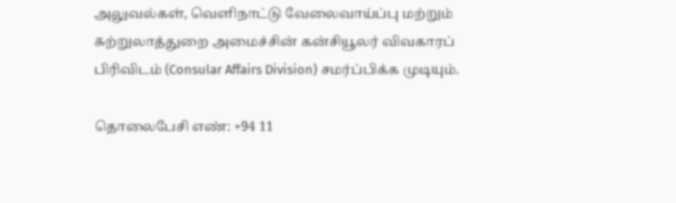அலுவல்கள், வெளிநாட்டு வேலைவாய்ப்பு மற்றும் சுற்றுலாத்துறை அமைச்சின் கன்சியூலர் விவகாரப் பிரிவிடம் (Consular Affairs Division) சமர்ப்பிக்க முடியும்.

தொலைபேசி எண்: +94 11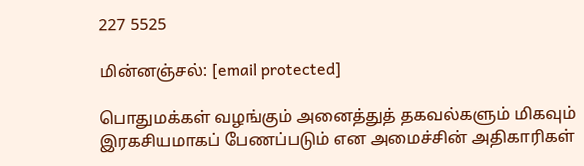227 5525

மின்னஞ்சல்: [email protected]

பொதுமக்கள் வழங்கும் அனைத்துத் தகவல்களும் மிகவும் இரகசியமாகப் பேணப்படும் என அமைச்சின் அதிகாரிகள்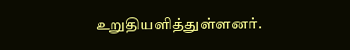உறுதியளித்துள்ளனர்.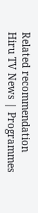Related recommendation
Hiru TV News | Programmes